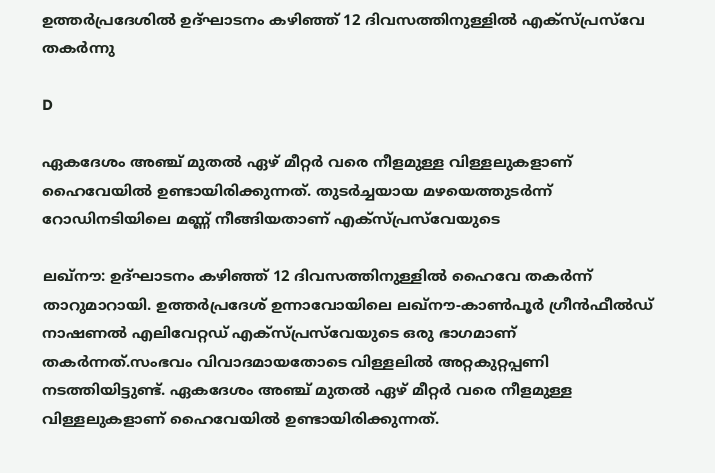ഉത്തര്‍പ്രദേശില്‍ ഉദ്ഘാടനം കഴിഞ്ഞ് 12 ദിവസത്തിനുള്ളില്‍ എക്‌സ്പ്രസ്‌വേ തകര്‍ന്നു

D

ഏകദേശം അഞ്ച് മുതല്‍ ഏഴ് മീറ്റര്‍ വരെ നീളമുള്ള വിള്ളലുകളാണ് ഹൈവേയില്‍ ഉണ്ടായിരിക്കുന്നത്. തുടര്‍ച്ചയായ മഴയെത്തുടര്‍ന്ന് റോഡിനടിയിലെ മണ്ണ് നീങ്ങിയതാണ് എക്‌സ്പ്രസ്‌വേയുടെ

ലഖ്‌നൗ: ഉദ്ഘാടനം കഴിഞ്ഞ് 12 ദിവസത്തിനുള്ളില്‍ ഹൈവേ തകര്‍ന്ന് താറുമാറായി. ഉത്തര്‍പ്രദേശ് ഉന്നാവോയിലെ ലഖ്നൗ-കാണ്‍പൂര്‍ ഗ്രീന്‍ഫീല്‍ഡ് നാഷണല്‍ എലിവേറ്റഡ് എക്‌സ്പ്രസ്‌വേയുടെ ഒരു ഭാഗമാണ് തകര്‍ന്നത്.സംഭവം വിവാദമായതോടെ വിള്ളലില്‍ അറ്റകുറ്റപ്പണി നടത്തിയിട്ടുണ്ട്. ഏകദേശം അഞ്ച് മുതല്‍ ഏഴ് മീറ്റര്‍ വരെ നീളമുള്ള വിള്ളലുകളാണ് ഹൈവേയില്‍ ഉണ്ടായിരിക്കുന്നത്.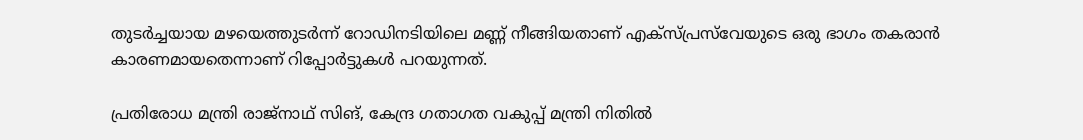തുടര്‍ച്ചയായ മഴയെത്തുടര്‍ന്ന് റോഡിനടിയിലെ മണ്ണ് നീങ്ങിയതാണ് എക്‌സ്പ്രസ്‌വേയുടെ ഒരു ഭാഗം തകരാന്‍ കാരണമായതെന്നാണ് റിപ്പോര്‍ട്ടുകള്‍ പറയുന്നത്.

പ്രതിരോധ മന്ത്രി രാജ്‌നാഥ് സിങ്, കേന്ദ്ര ഗതാഗത വകുപ്പ് മന്ത്രി നിതില്‍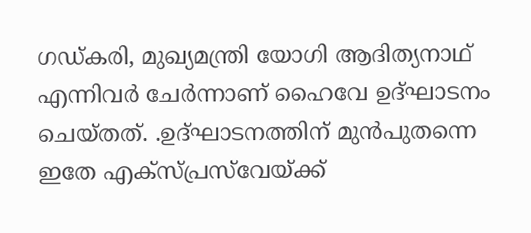ഗഡ്കരി, മുഖ്യമന്ത്രി യോഗി ആദിത്യനാഥ് എന്നിവര്‍ ചേര്‍ന്നാണ് ഹൈവേ ഉദ്ഘാടനം ചെയ്തത്. .ഉദ്ഘാടനത്തിന് മുന്‍പുതന്നെ ഇതേ എക്‌സ്പ്രസ്‌വേയ്ക്ക്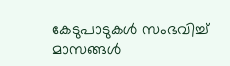കേടുപാടുകള്‍ സംഭവിച്ച് മാസങ്ങള്‍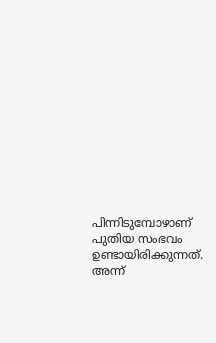പിന്നിടുമ്പോഴാണ് പുതിയ സംഭവം ഉണ്ടായിരിക്കുന്നത്. അന്ന്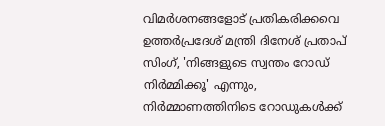വിമര്‍ശനങ്ങളോട് പ്രതികരിക്കവെ ഉത്തര്‍പ്രദേശ് മന്ത്രി ദിനേശ് പ്രതാപ് സിംഗ്, 'നിങ്ങളുടെ സ്വന്തം റോഡ് നിര്‍മ്മിക്കൂ' എന്നും, നിര്‍മ്മാണത്തിനിടെ റോഡുകള്‍ക്ക്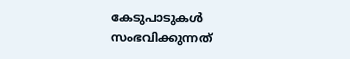കേടുപാടുകള്‍ സംഭവിക്കുന്നത്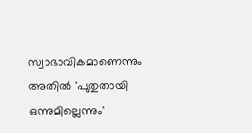സ്വാഭാവികമാണെന്നും അതില്‍ 'പുതുതായി ഒന്നുമില്ലെന്നും'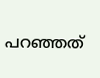പറഞ്ഞത്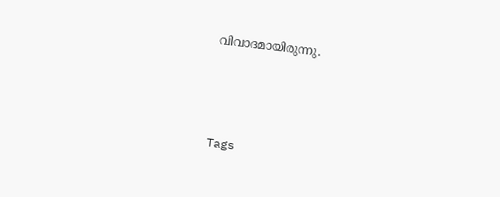വിവാദമായിരുന്നു.



Tags